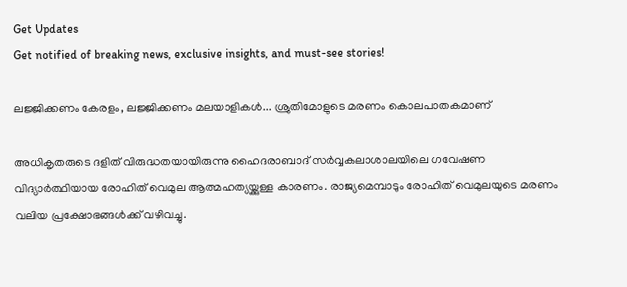Get Updates
Get notified of breaking news, exclusive insights, and must-see stories!

ലജ്ജിക്കണം കേരളം, ലജ്ജിക്കണം മലയാളികള്‍... ശ്രുതിമോളുടെ മരണം കൊലപാതകമാണ്

അധികൃതരുടെ ദളിത് വിരുദ്ധതയായിരുന്നു ഹൈദരാബാദ് സര്‍വ്വകലാശാലയിലെ ഗവേഷണ വിദ്യാര്‍ത്ഥിയായ രോഹിത് വെമുല ആത്മഹത്യയ്ക്കുള്ള കാരണം. രാജ്യമെമ്പാടും രോഹിത് വെമുലയുടെ മരണം വലിയ പ്രക്ഷോഭങ്ങള്‍ക്ക് വഴിവച്ചു.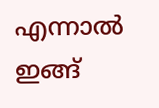എന്നാല്‍ ഇങ്ങ്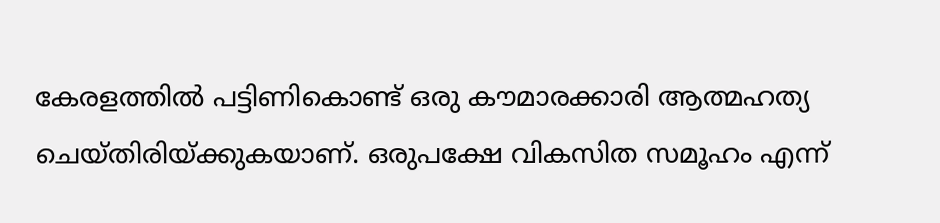കേരളത്തില്‍ പട്ടിണികൊണ്ട് ഒരു കൗമാരക്കാരി ആത്മഹത്യ ചെയ്തിരിയ്ക്കുകയാണ്. ഒരുപക്ഷേ വികസിത സമൂഹം എന്ന്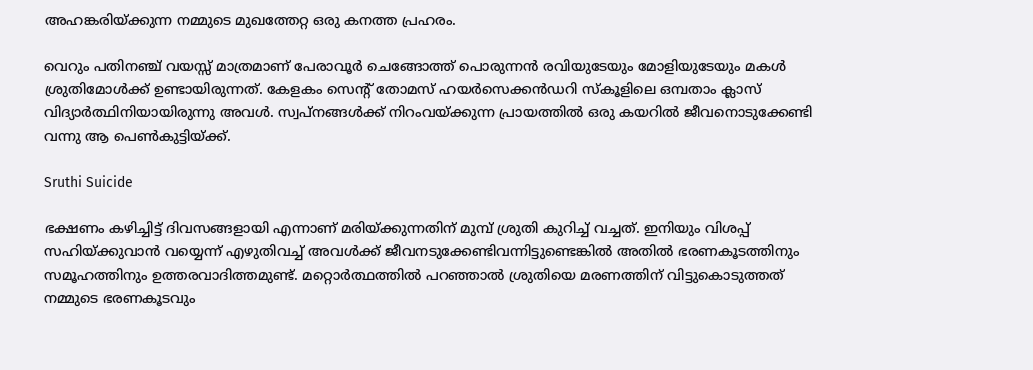അഹങ്കരിയ്ക്കുന്ന നമ്മുടെ മുഖത്തേറ്റ ഒരു കനത്ത പ്രഹരം.

വെറും പതിനഞ്ച് വയസ്സ് മാത്രമാണ് പേരാവൂര്‍ ചെങ്ങോത്ത് പൊരുന്നന്‍ രവിയുടേയും മോളിയുടേയും മകള്‍ ശ്രുതിമോള്‍ക്ക് ഉണ്ടായിരുന്നത്. കേളകം സെന്റ് തോമസ് ഹയര്‍സെക്കന്‍ഡറി സ്‌കൂളിലെ ഒമ്പതാം ക്ലാസ് വിദ്യാര്‍ത്ഥിനിയായിരുന്നു അവള്‍. സ്വപ്‌നങ്ങള്‍ക്ക് നിറംവയ്ക്കുന്ന പ്രായത്തില്‍ ഒരു കയറില്‍ ജീവനൊടുക്കേണ്ടി വന്നു ആ പെണ്‍കുട്ടിയ്ക്ക്.

Sruthi Suicide

ഭക്ഷണം കഴിച്ചിട്ട് ദിവസങ്ങളായി എന്നാണ് മരിയ്ക്കുന്നതിന് മുമ്പ് ശ്രുതി കുറിച്ച് വച്ചത്. ഇനിയും വിശപ്പ് സഹിയ്ക്കുവാന്‍ വയ്യെന്ന് എഴുതിവച്ച് അവള്‍ക്ക് ജീവനടുക്കേണ്ടിവന്നിട്ടുണ്ടെങ്കില്‍ അതില്‍ ഭരണകൂടത്തിനും സമൂഹത്തിനും ഉത്തരവാദിത്തമുണ്ട്. മറ്റൊര്‍ത്ഥത്തില്‍ പറഞ്ഞാല്‍ ശ്രുതിയെ മരണത്തിന് വിട്ടുകൊടുത്തത് നമ്മുടെ ഭരണകൂടവും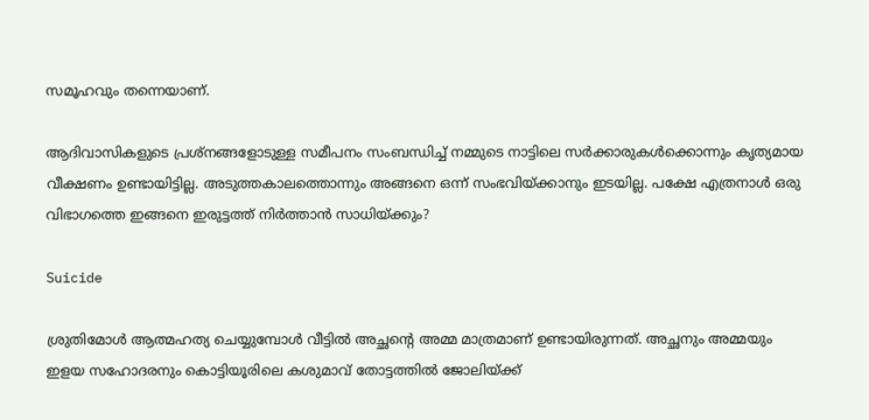സമൂഹവും തന്നെയാണ്.

ആദിവാസികളുടെ പ്രശ്‌നങ്ങളോടുള്ള സമീപനം സംബന്ധിച്ച് നമ്മുടെ നാട്ടിലെ സര്‍ക്കാരുകള്‍ക്കൊന്നും കൃത്യമായ വീക്ഷണം ഉണ്ടായിട്ടില്ല. അടുത്തകാലത്തൊന്നും അങ്ങനെ ഒന്ന് സംഭവിയ്ക്കാനും ഇടയില്ല. പക്ഷേ എത്രനാള്‍ ഒരു വിഭാഗത്തെ ഇങ്ങനെ ഇരുട്ടത്ത് നിര്‍ത്താന്‍ സാധിയ്ക്കും?

Suicide

ശ്രുതിമോള്‍ ആത്മഹത്യ ചെയ്യുമ്പോള്‍ വീട്ടില്‍ അച്ഛന്റെ അമ്മ മാത്രമാണ് ഉണ്ടായിരുന്നത്. അച്ഛനും അമ്മയും ഇളയ സഹോദരനും കൊട്ടിയൂരിലെ കശുമാവ് തോട്ടത്തില്‍ ജോലിയ്ക്ക്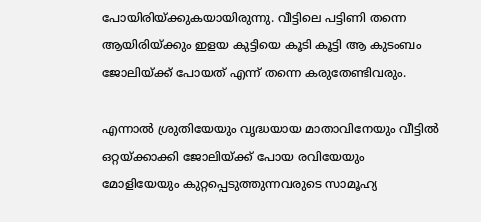പോയിരിയ്ക്കുകയായിരുന്നു. വീട്ടിലെ പട്ടിണി തന്നെ ആയിരിയ്ക്കും ഇളയ കുട്ടിയെ കൂടി കൂട്ടി ആ കുടംബം ജോലിയ്ക്ക് പോയത് എന്ന് തന്നെ കരുതേണ്ടിവരും.

എന്നാല്‍ ശ്രുതിയേയും വൃദ്ധയായ മാതാവിനേയും വീട്ടില്‍ ഒറ്റയ്ക്കാക്കി ജോലിയ്ക്ക് പോയ രവിയേയും മോളിയേയും കുറ്റപ്പെടുത്തുന്നവരുടെ സാമൂഹ്യ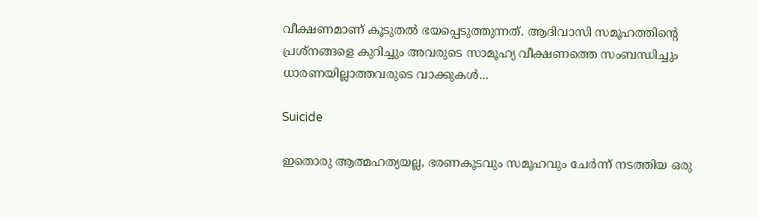വീക്ഷണമാണ് കൂടുതല്‍ ഭയപ്പെടുത്തുന്നത്. ആദിവാസി സമൂഹത്തിന്റെ പ്രശ്‌നങ്ങളെ കുറിച്ചും അവരുടെ സാമൂഹ്യ വീക്ഷണത്തെ സംബന്ധിച്ചും ധാരണയില്ലാത്തവരുടെ വാക്കുകള്‍...

Suicide

ഇതൊരു ആത്മഹത്യയല്ല, ഭരണകൂടവും സമൂഹവും ചേര്‍ന്ന് നടത്തിയ ഒരു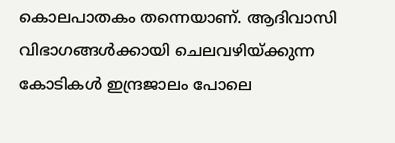കൊലപാതകം തന്നെയാണ്. ആദിവാസി വിഭാഗങ്ങള്‍ക്കായി ചെലവഴിയ്ക്കുന്ന കോടികള്‍ ഇന്ദ്രജാലം പോലെ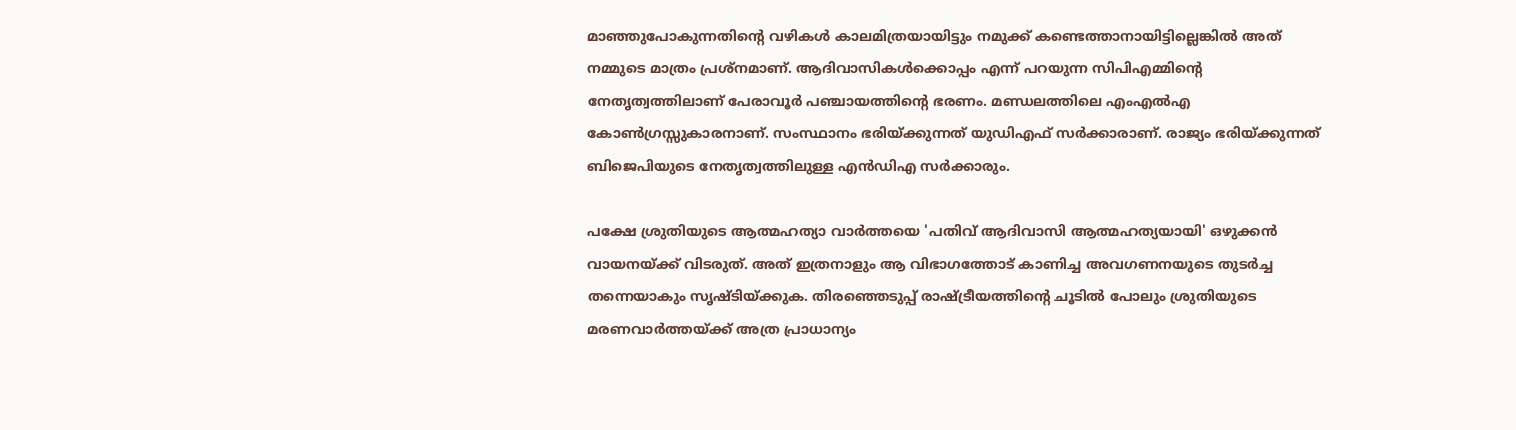മാഞ്ഞുപോകുന്നതിന്റെ വഴികള്‍ കാലമിത്രയായിട്ടും നമുക്ക് കണ്ടെത്താനായിട്ടില്ലെങ്കില്‍ അത് നമ്മുടെ മാത്രം പ്രശ്‌നമാണ്. ആദിവാസികള്‍ക്കൊപ്പം എന്ന് പറയുന്ന സിപിഎമ്മിന്‍റെ നേതൃത്വത്തിലാണ് പേരാവൂര്‍ പഞ്ചായത്തിന്‍റെ ഭരണം. മണ്ഡലത്തിലെ എംഎല്‍എ കോണ്‍ഗ്രസ്സുകാരനാണ്. സംസ്ഥാനം ഭരിയ്ക്കുന്നത് യുഡിഎഫ് സര്‍ക്കാരാണ്. രാജ്യം ഭരിയ്ക്കുന്നത് ബിജെപിയുടെ നേതൃത്വത്തിലുള്ള എന്‍ഡിഎ സര്‍ക്കാരും.

പക്ഷേ ശ്രുതിയുടെ ആത്മഹത്യാ വാര്‍ത്തയെ 'പതിവ് ആദിവാസി ആത്മഹത്യയായി' ഒഴുക്കന്‍ വായനയ്ക്ക് വിടരുത്. അത് ഇത്രനാളും ആ വിഭാഗത്തോട് കാണിച്ച അവഗണനയുടെ തുടര്‍ച്ച തന്നെയാകും സൃഷ്ടിയ്ക്കുക. തിരഞ്ഞെടുപ്പ് രാഷ്ട്രീയത്തിന്റെ ചൂടില്‍ പോലും ശ്രുതിയുടെ മരണവാര്‍ത്തയ്ക്ക് അത്ര പ്രാധാന്യം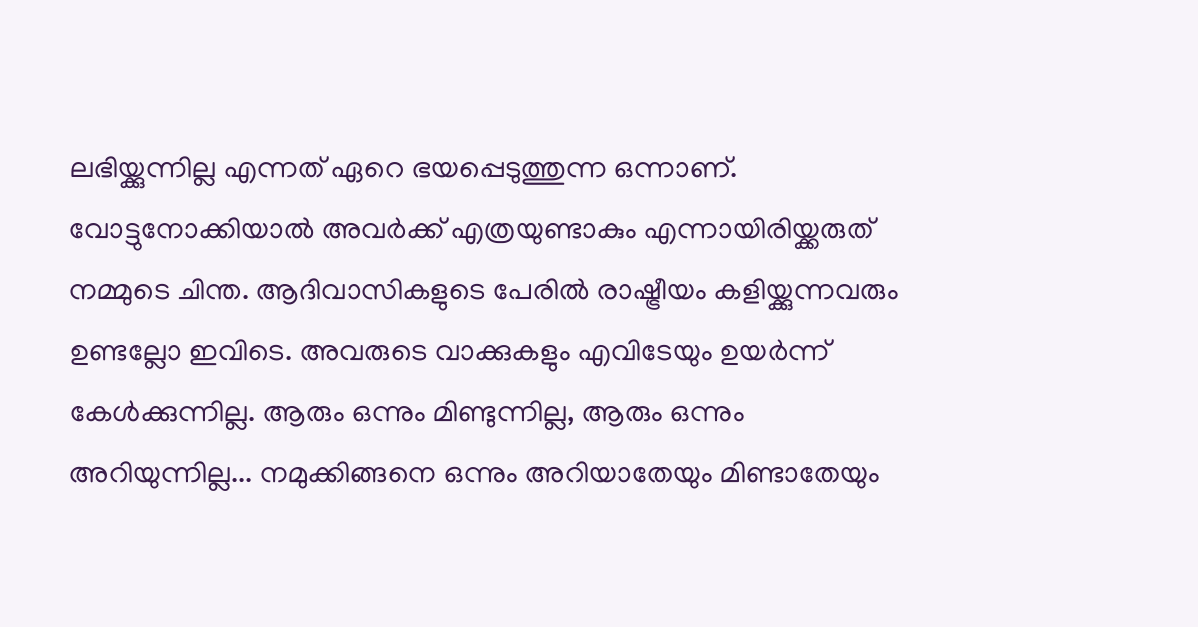ലഭിയ്ക്കുന്നില്ല എന്നത് ഏറെ ഭയപ്പെടുത്തുന്ന ഒന്നാണ്. വോട്ടുനോക്കിയാല്‍ അവര്‍ക്ക് എത്രയുണ്ടാകും എന്നായിരിയ്ക്കരുത് നമ്മുടെ ചിന്ത. ആദിവാസികളുടെ പേരില്‍ രാഷ്ട്രീയം കളിയ്ക്കുന്നവരും ഉണ്ടല്ലോ ഇവിടെ. അവരുടെ വാക്കുകളും എവിടേയും ഉയര്‍ന്ന് കേള്‍ക്കുന്നില്ല. ആരും ഒന്നും മിണ്ടുന്നില്ല, ആരും ഒന്നും അറിയുന്നില്ല... നമുക്കിങ്ങനെ ഒന്നും അറിയാതേയും മിണ്ടാതേയും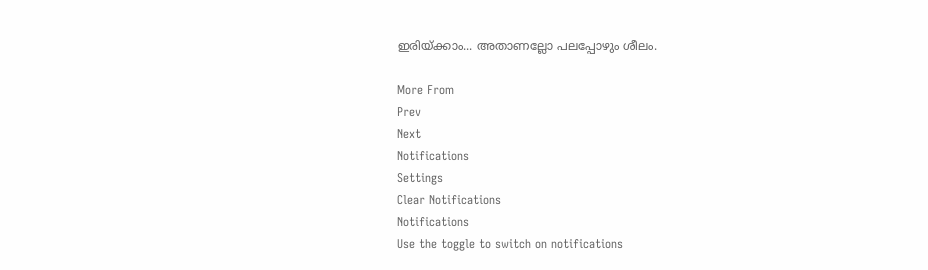ഇരിയ്ക്കാം... അതാണല്ലോ പലപ്പോഴും ശീലം.

More From
Prev
Next
Notifications
Settings
Clear Notifications
Notifications
Use the toggle to switch on notifications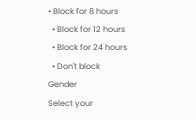• Block for 8 hours
  • Block for 12 hours
  • Block for 24 hours
  • Don't block
Gender
Select your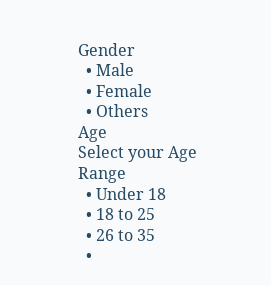Gender
  • Male
  • Female
  • Others
Age
Select your Age Range
  • Under 18
  • 18 to 25
  • 26 to 35
  •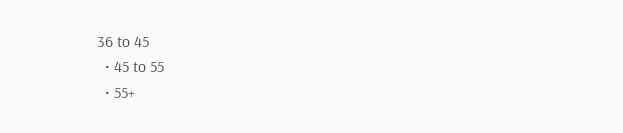36 to 45
  • 45 to 55
  • 55+